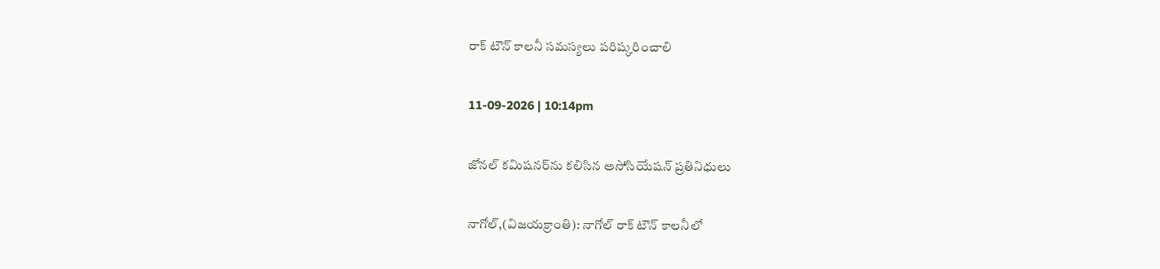రాక్ టౌన్ కాలనీ సమస్యలు పరిష్కరించాలి

11-09-2026 | 10:14pm

జోనల్ కమిషనర్‌ను కలిసిన అసోసియేషన్ ప్రతినిధులు

నాగోల్,(విజయక్రాంతి): నాగోల్ రాక్ టౌన్ కాలనీలో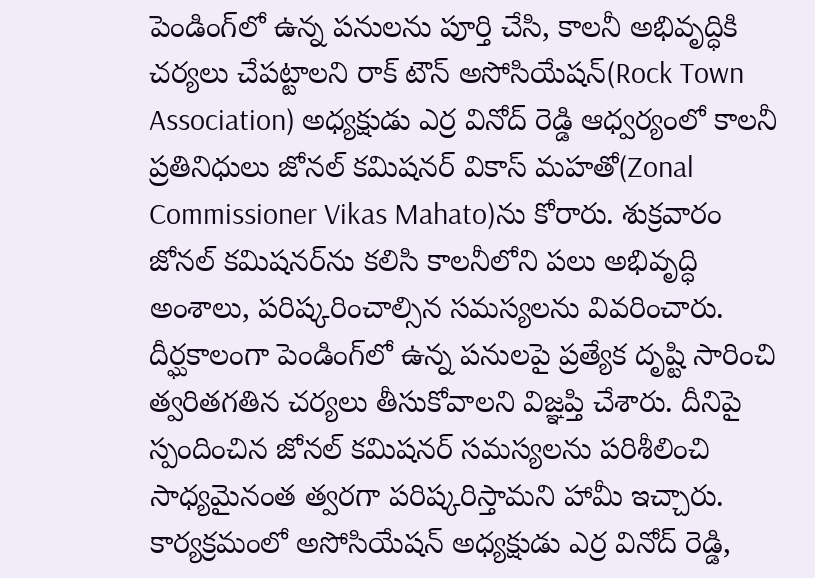పెండింగ్‌లో ఉన్న పనులను పూర్తి చేసి, కాలనీ అభివృద్ధికి చర్యలు చేపట్టాలని రాక్ టౌన్ అసోసియేషన్(Rock Town Association) అధ్యక్షుడు ఎర్ర వినోద్ రెడ్డి ఆధ్వర్యంలో కాలనీ ప్రతినిధులు జోనల్ కమిషనర్ వికాస్ మహతో(Zonal Commissioner Vikas Mahato)ను కోరారు. శుక్రవారం జోనల్ కమిషనర్‌ను కలిసి కాలనీలోని పలు అభివృద్ధి అంశాలు, పరిష్కరించాల్సిన సమస్యలను వివరించారు. దీర్ఘకాలంగా పెండింగ్‌లో ఉన్న పనులపై ప్రత్యేక దృష్టి సారించి త్వరితగతిన చర్యలు తీసుకోవాలని విజ్ఞప్తి చేశారు. దీనిపై స్పందించిన జోనల్ కమిషనర్ సమస్యలను పరిశీలించి సాధ్యమైనంత త్వరగా పరిష్కరిస్తామని హామీ ఇచ్చారు. కార్యక్రమంలో అసోసియేషన్ అధ్యక్షుడు ఎర్ర వినోద్ రెడ్డి,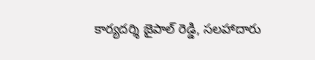కార్యదర్శి జైపాల్ రెడ్డి, సలహాదారు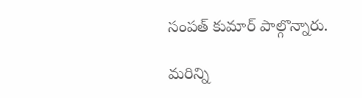సంపత్ కుమార్ పాల్గొన్నారు.

మరిన్ని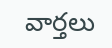వార్తలు